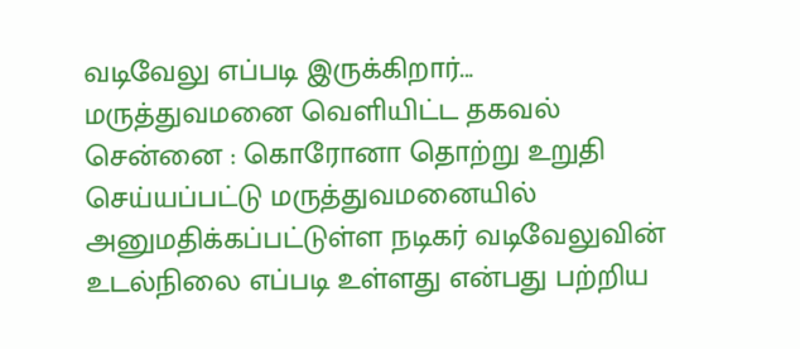வடிவேலு எப்படி இருக்கிறார்... மருத்துவமனை வெளியிட்ட தகவல்
சென்னை : கொரோனா தொற்று உறுதி செய்யப்பட்டு மருத்துவமனையில் அனுமதிக்கப்பட்டுள்ள நடிகர் வடிவேலுவின் உடல்நிலை எப்படி உள்ளது என்பது பற்றிய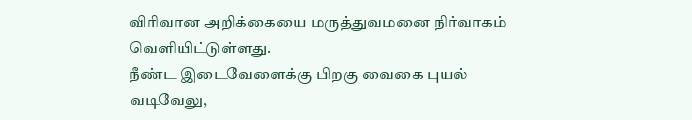விரிவான அறிக்கையை மருத்துவமனை நிர்வாகம் வெளியிட்டுள்ளது.
நீண்ட இடைவேளைக்கு பிறகு வைகை புயல் வடிவேலு,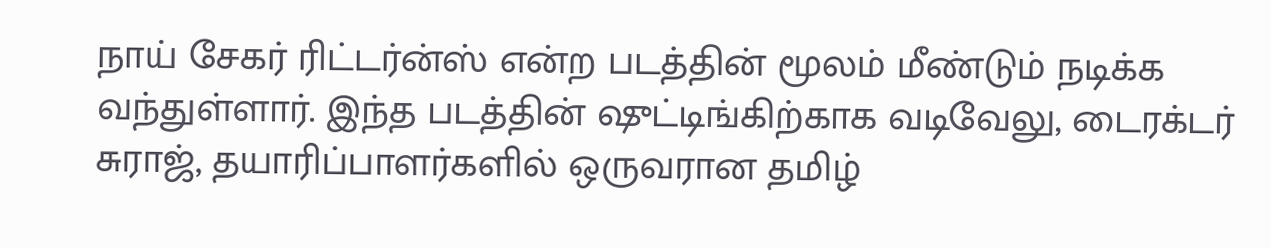நாய் சேகர் ரிட்டர்ன்ஸ் என்ற படத்தின் மூலம் மீண்டும் நடிக்க வந்துள்ளார். இந்த படத்தின் ஷுட்டிங்கிற்காக வடிவேலு, டைரக்டர் சுராஜ், தயாரிப்பாளர்களில் ஒருவரான தமிழ்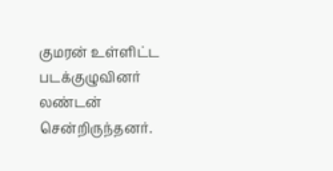குமரன் உள்ளிட்ட படக்குழுவினர் லண்டன் சென்றிருந்தனர்.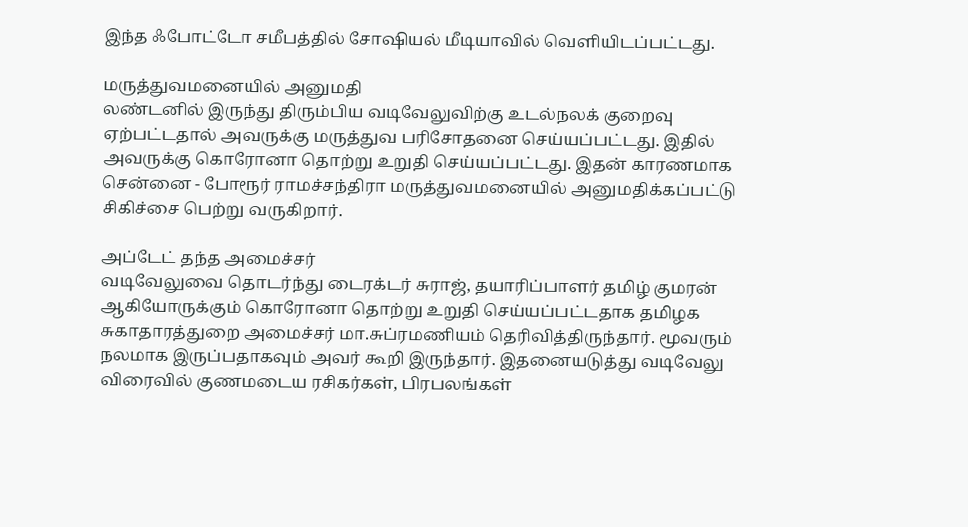இந்த ஃபோட்டோ சமீபத்தில் சோஷியல் மீடியாவில் வெளியிடப்பட்டது.

மருத்துவமனையில் அனுமதி
லண்டனில் இருந்து திரும்பிய வடிவேலுவிற்கு உடல்நலக் குறைவு ஏற்பட்டதால் அவருக்கு மருத்துவ பரிசோதனை செய்யப்பட்டது. இதில் அவருக்கு கொரோனா தொற்று உறுதி செய்யப்பட்டது. இதன் காரணமாக சென்னை - போரூர் ராமச்சந்திரா மருத்துவமனையில் அனுமதிக்கப்பட்டு சிகிச்சை பெற்று வருகிறார்.

அப்டேட் தந்த அமைச்சர்
வடிவேலுவை தொடர்ந்து டைரக்டர் சுராஜ், தயாரிப்பாளர் தமிழ் குமரன் ஆகியோருக்கும் கொரோனா தொற்று உறுதி செய்யப்பட்டதாக தமிழக சுகாதாரத்துறை அமைச்சர் மா.சுப்ரமணியம் தெரிவித்திருந்தார். மூவரும் நலமாக இருப்பதாகவும் அவர் கூறி இருந்தார். இதனையடுத்து வடிவேலு விரைவில் குணமடைய ரசிகர்கள், பிரபலங்கள்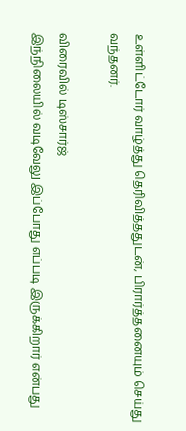உள்ளிட்டோர் வாழ்த்து தெரிவித்ததுடன், பிரார்த்தனையும் செய்து வந்தனர்.

விரைவில் டிஸ்சார்ஜ்
இந்நிலையில் வடிவேலு இப்போது எப்படி இருக்கிறார் என்பது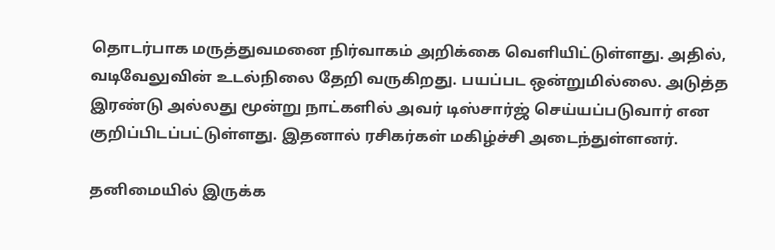தொடர்பாக மருத்துவமனை நிர்வாகம் அறிக்கை வெளியிட்டுள்ளது. அதில், வடிவேலுவின் உடல்நிலை தேறி வருகிறது. பயப்பட ஒன்றுமில்லை. அடுத்த இரண்டு அல்லது மூன்று நாட்களில் அவர் டிஸ்சார்ஜ் செய்யப்படுவார் என குறிப்பிடப்பட்டுள்ளது. இதனால் ரசிகர்கள் மகிழ்ச்சி அடைந்துள்ளனர்.

தனிமையில் இருக்க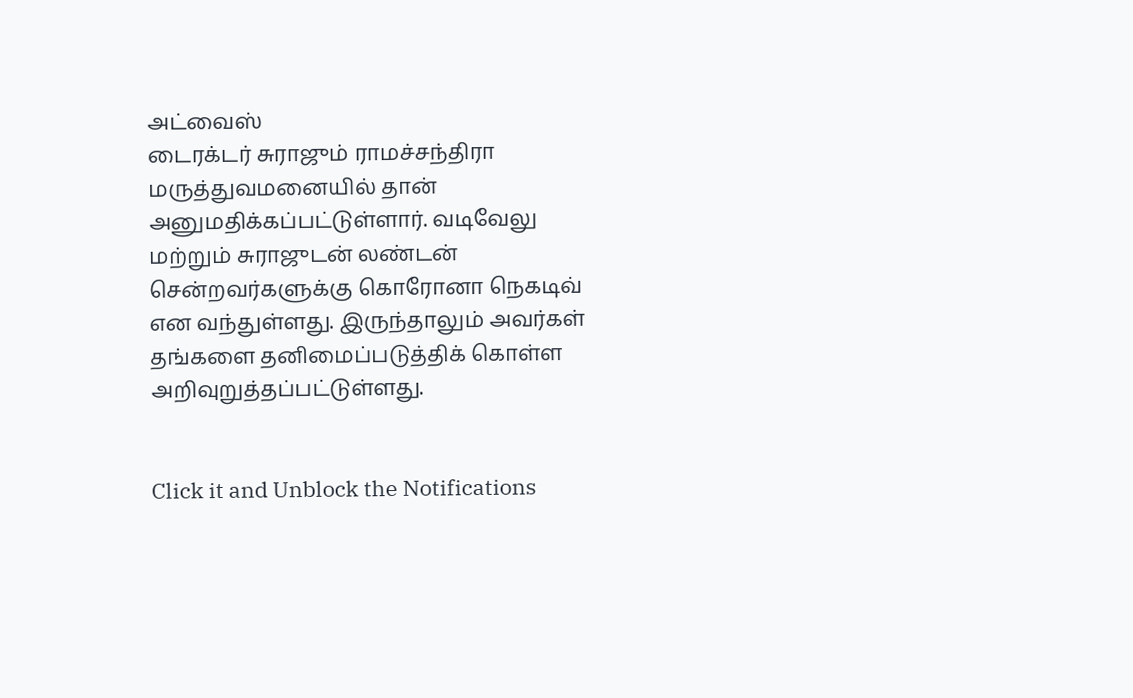அட்வைஸ்
டைரக்டர் சுராஜும் ராமச்சந்திரா மருத்துவமனையில் தான் அனுமதிக்கப்பட்டுள்ளார். வடிவேலு மற்றும் சுராஜுடன் லண்டன் சென்றவர்களுக்கு கொரோனா நெகடிவ் என வந்துள்ளது. இருந்தாலும் அவர்கள் தங்களை தனிமைப்படுத்திக் கொள்ள அறிவுறுத்தப்பட்டுள்ளது.


Click it and Unblock the Notifications